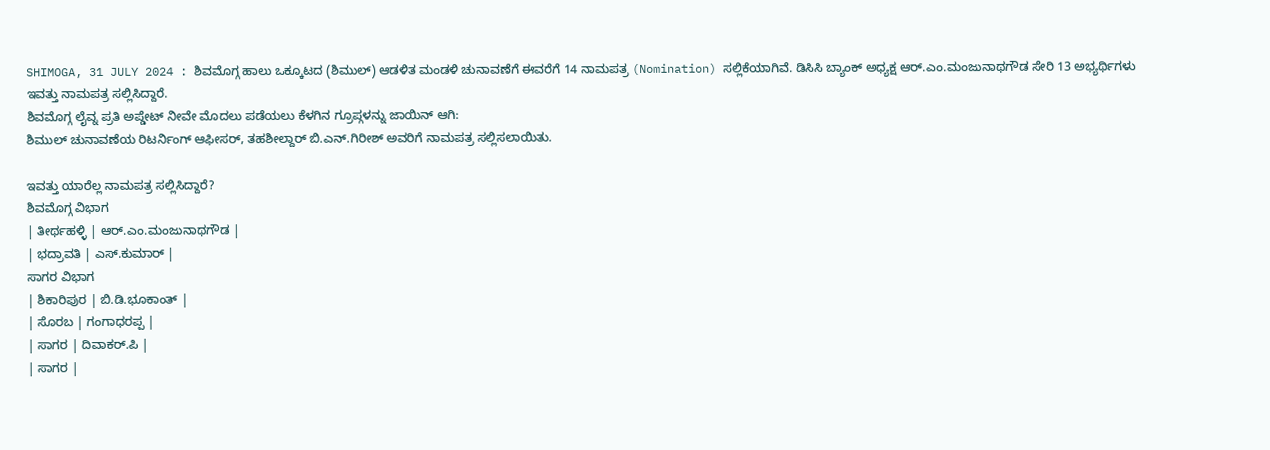SHIMOGA, 31 JULY 2024 : ಶಿವಮೊಗ್ಗ ಹಾಲು ಒಕ್ಕೂಟದ (ಶಿಮುಲ್) ಆಡಳಿತ ಮಂಡಳಿ ಚುನಾವಣೆಗೆ ಈವರೆಗೆ 14 ನಾಮಪತ್ರ (Nomination) ಸಲ್ಲಿಕೆಯಾಗಿವೆ. ಡಿಸಿಸಿ ಬ್ಯಾಂಕ್ ಅಧ್ಯಕ್ಷ ಆರ್.ಎಂ.ಮಂಜುನಾಥಗೌಡ ಸೇರಿ 13 ಅಭ್ಯರ್ಥಿಗಳು ಇವತ್ತು ನಾಮಪತ್ರ ಸಲ್ಲಿಸಿದ್ದಾರೆ.
ಶಿವಮೊಗ್ಗ ಲೈವ್ನ ಪ್ರತಿ ಅಪ್ಡೇಟ್ ನೀವೇ ಮೊದಲು ಪಡೆಯಲು ಕೆಳಗಿನ ಗ್ರೂಪ್ಗಳನ್ನು ಜಾಯಿನ್ ಆಗಿ:
ಶಿಮುಲ್ ಚುನಾವಣೆಯ ರಿಟರ್ನಿಂಗ್ ಆಫೀಸರ್, ತಹಶೀಲ್ದಾರ್ ಬಿ.ಎನ್.ಗಿರೀಶ್ ಅವರಿಗೆ ನಾಮಪತ್ರ ಸಲ್ಲಿಸಲಾಯಿತು.

ಇವತ್ತು ಯಾರೆಲ್ಲ ನಾಮಪತ್ರ ಸಲ್ಲಿಸಿದ್ದಾರೆ?
ಶಿವಮೊಗ್ಗ ವಿಭಾಗ
| ತೀರ್ಥಹಳ್ಳಿ | ಆರ್.ಎಂ.ಮಂಜುನಾಥಗೌಡ |
| ಭದ್ರಾವತಿ | ಎಸ್.ಕುಮಾರ್ |
ಸಾಗರ ವಿಭಾಗ
| ಶಿಕಾರಿಪುರ | ಬಿ.ಡಿ.ಭೂಕಾಂತ್ |
| ಸೊರಬ | ಗಂಗಾಧರಪ್ಪ |
| ಸಾಗರ | ದಿವಾಕರ್.ಪಿ |
| ಸಾಗರ |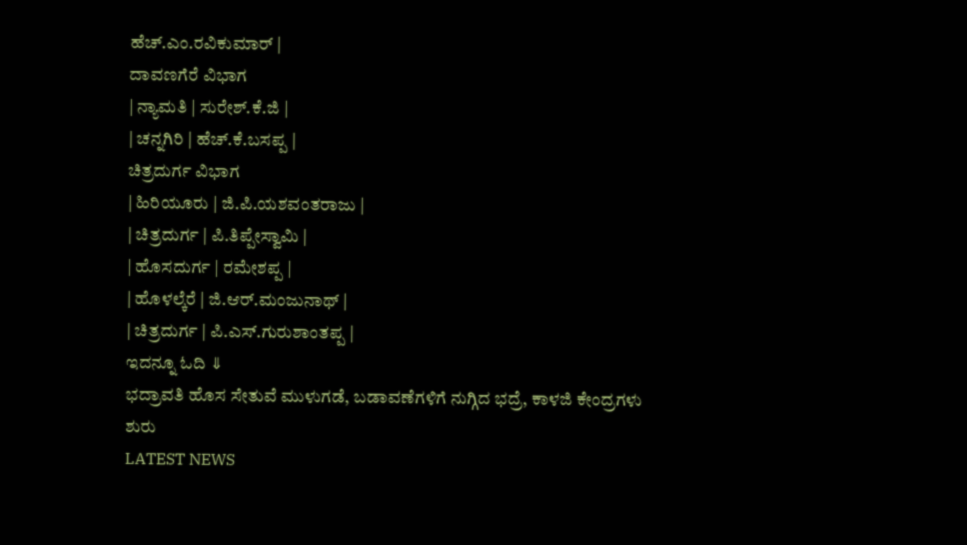ಹೆಚ್.ಎಂ.ರವಿಕುಮಾರ್ |
ದಾವಣಗೆರೆ ವಿಭಾಗ
| ನ್ಯಾಮತಿ | ಸುರೇಶ್.ಕೆ.ಜಿ |
| ಚನ್ನಗಿರಿ | ಹೆಚ್.ಕೆ.ಬಸಪ್ಪ |
ಚಿತ್ರದುರ್ಗ ವಿಭಾಗ
| ಹಿರಿಯೂರು | ಜಿ.ಪಿ.ಯಶವಂತರಾಜು |
| ಚಿತ್ರದುರ್ಗ | ಪಿ.ತಿಪ್ಪೇಸ್ವಾಮಿ |
| ಹೊಸದುರ್ಗ | ರಮೇಶಪ್ಪ |
| ಹೊಳಲ್ಕೆರೆ | ಜಿ.ಆರ್.ಮಂಜುನಾಥ್ |
| ಚಿತ್ರದುರ್ಗ | ಪಿ.ಎಸ್.ಗುರುಶಾಂತಪ್ಪ |
ಇದನ್ನೂ ಓದಿ ⇓
ಭದ್ರಾವತಿ ಹೊಸ ಸೇತುವೆ ಮುಳುಗಡೆ, ಬಡಾವಣೆಗಳಿಗೆ ನುಗ್ಗಿದ ಭದ್ರೆ, ಕಾಳಜಿ ಕೇಂದ್ರಗಳು ಶುರು
LATEST NEWS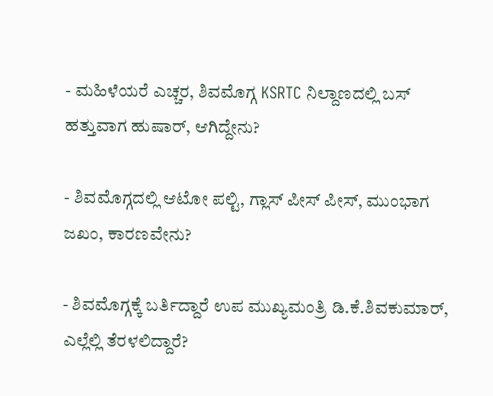- ಮಹಿಳೆಯರೆ ಎಚ್ಚರ, ಶಿವಮೊಗ್ಗ KSRTC ನಿಲ್ದಾಣದಲ್ಲಿ ಬಸ್ ಹತ್ತುವಾಗ ಹುಷಾರ್, ಆಗಿದ್ದೇನು?

- ಶಿವಮೊಗ್ಗದಲ್ಲಿ ಆಟೋ ಪಲ್ಟಿ, ಗ್ಲಾಸ್ ಪೀಸ್ ಪೀಸ್, ಮುಂಭಾಗ ಜಖಂ, ಕಾರಣವೇನು?

- ಶಿವಮೊಗ್ಗಕ್ಕೆ ಬರ್ತಿದ್ದಾರೆ ಉಪ ಮುಖ್ಯಮಂತ್ರಿ ಡಿ.ಕೆ.ಶಿವಕುಮಾರ್, ಎಲ್ಲೆಲ್ಲಿ ತೆರಳಲಿದ್ದಾರೆ?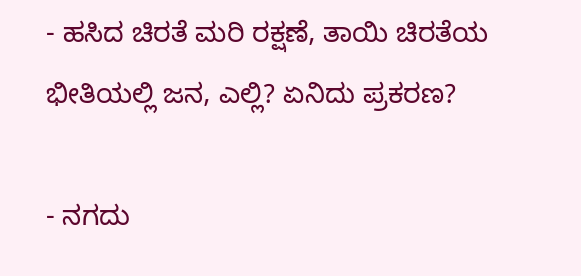- ಹಸಿದ ಚಿರತೆ ಮರಿ ರಕ್ಷಣೆ, ತಾಯಿ ಚಿರತೆಯ ಭೀತಿಯಲ್ಲಿ ಜನ, ಎಲ್ಲಿ? ಏನಿದು ಪ್ರಕರಣ?

- ನಗದು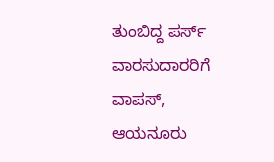ತುಂಬಿದ್ದ ಪರ್ಸ್ ವಾರಸುದಾರರಿಗೆ ವಾಪಸ್, ಆಯನೂರು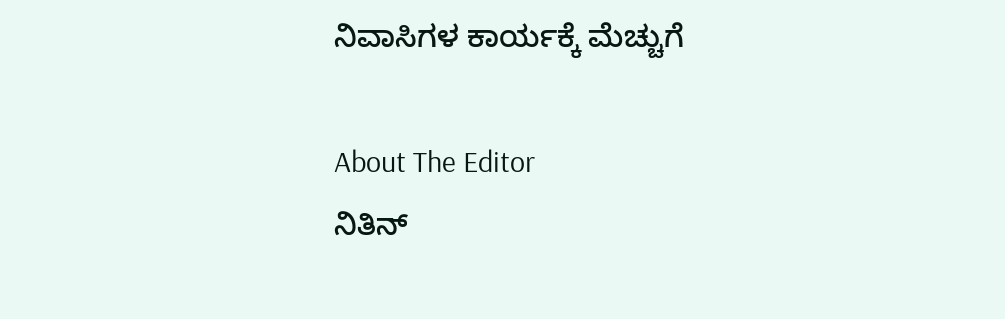ನಿವಾಸಿಗಳ ಕಾರ್ಯಕ್ಕೆ ಮೆಚ್ಚುಗೆ

About The Editor
ನಿತಿನ್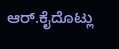ಆರ್.ಕೈದೊಟ್ಲು